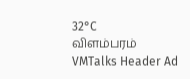32°C
விளம்பரம்
VMTalks Header Ad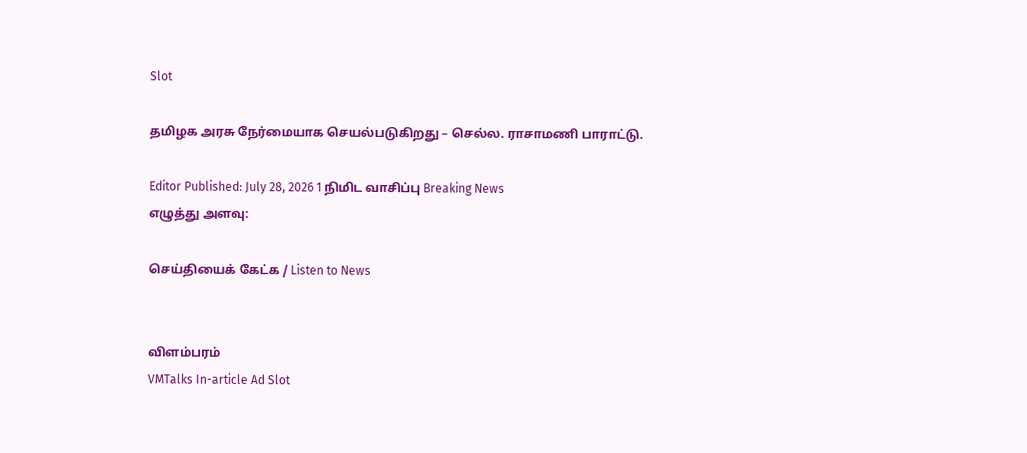Slot

தமிழக அரசு நேர்மையாக செயல்படுகிறது – செல்ல. ராசாமணி பாராட்டு.

Editor Published: July 28, 2026 1 நிமிட வாசிப்பு Breaking News
எழுத்து அளவு:

செய்தியைக் கேட்க / Listen to News


விளம்பரம்
VMTalks In-article Ad Slot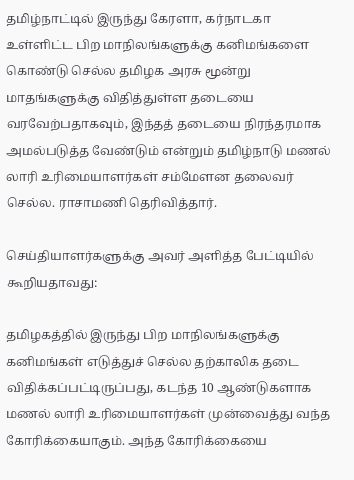தமிழ்நாட்டில் இருந்து கேரளா, கர்நாடகா உள்ளிட்ட பிற மாநிலங்களுக்கு கனிமங்களை கொண்டு செல்ல தமிழக அரசு மூன்று மாதங்களுக்கு விதித்துள்ள தடையை வரவேற்பதாகவும், இந்தத் தடையை நிரந்தரமாக அமல்படுத்த வேண்டும் என்றும் தமிழ்நாடு மணல் லாரி உரிமையாளர்கள் சம்மேளன தலைவர் செல்ல. ராசாமணி தெரிவித்தார்.

செய்தியாளர்களுக்கு அவர் அளித்த பேட்டியில் கூறியதாவது:

தமிழகத்தில் இருந்து பிற மாநிலங்களுக்கு கனிமங்கள் எடுத்துச் செல்ல தற்காலிக தடை விதிக்கப்பட்டிருப்பது, கடந்த 10 ஆண்டுகளாக மணல் லாரி உரிமையாளர்கள் முன்வைத்து வந்த கோரிக்கையாகும். அந்த கோரிக்கையை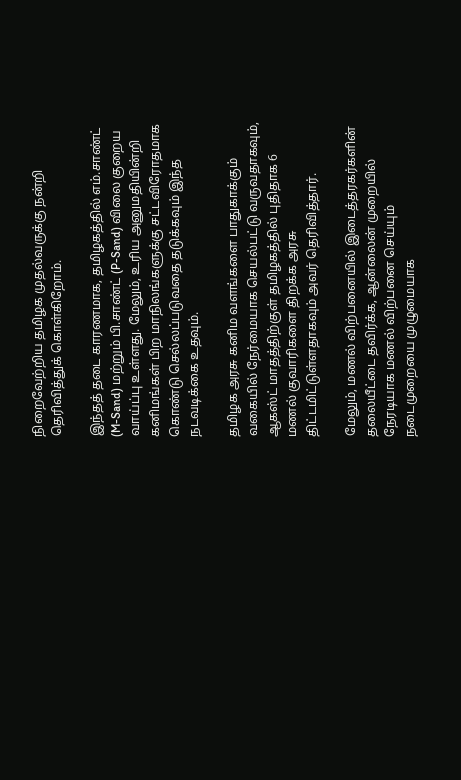நிறைவேற்றிய தமிழக முதல்வருக்கு நன்றி தெரிவித்துக் கொள்கிறோம்.

இந்தத் தடை காரணமாக, தமிழகத்தில் எம்.சாண்ட் (M-Sand) மற்றும் பி.சாண்ட் (P-Sand) விலை குறைய வாய்ப்பு உள்ளது. மேலும், உரிய அனுமதியின்றி கனிமங்கள் பிற மாநிலங்களுக்கு சட்டவிரோதமாக கொண்டு செல்லப்படுவதை தடுக்கவும் இந்த நடவடிக்கை உதவும்.

தமிழக அரசு கனிம வளங்களை பாதுகாக்கும் வகையில் நேர்மையாக செயல்பட்டு வருவதாகவும், ஆகஸ்ட் மாதத்திற்குள் தமிழகத்தில் புதிதாக 6 மணல் குவாரிகளை திறக்க அரசு திட்டமிட்டுள்ளதாகவும் அவர் தெரிவித்தார்.

மேலும், மணல் விற்பனையில் இடைத்தரகர்களின் தலையீட்டை தவிர்க்க, ஆன்லைன் முறையில் நேரடியாக மணல் விற்பனை செய்யும் நடைமுறையை முழுமையாக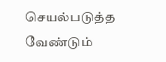செயல்படுத்த வேண்டும்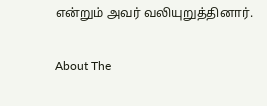என்றும் அவர் வலியுறுத்தினார்.

About The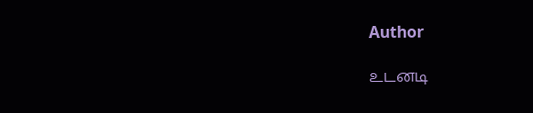Author

உடனடி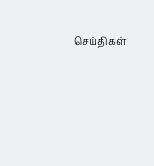செய்திகள்